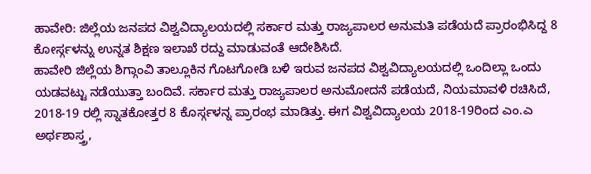ಹಾವೇರಿ: ಜಿಲ್ಲೆಯ ಜನಪದ ವಿಶ್ವವಿದ್ಯಾಲಯದಲ್ಲಿ ಸರ್ಕಾರ ಮತ್ತು ರಾಜ್ಯಪಾಲರ ಅನುಮತಿ ಪಡೆಯದೆ ಪ್ರಾರಂಭಿಸಿದ್ದ 8 ಕೋರ್ಸ್ಗಳನ್ನು ಉನ್ನತ ಶಿಕ್ಷಣ ಇಲಾಖೆ ರದ್ದು ಮಾಡುವಂತೆ ಆದೇಶಿಸಿದೆ.
ಹಾವೇರಿ ಜಿಲ್ಲೆಯ ಶಿಗ್ಗಾಂವಿ ತಾಲ್ಲೂಕಿನ ಗೊಟಗೋಡಿ ಬಳಿ ಇರುವ ಜನಪದ ವಿಶ್ವವಿದ್ಯಾಲಯದಲ್ಲಿ ಒಂದಿಲ್ಲಾ ಒಂದು ಯಡವಟ್ಟು ನಡೆಯುತ್ತಾ ಬಂದಿವೆ. ಸರ್ಕಾರ ಮತ್ತು ರಾಜ್ಯಪಾಲರ ಅನುಮೋದನೆ ಪಡೆಯದೆ, ನಿಯಮಾವಳಿ ರಚಿಸಿದೆ, 2018-19 ರಲ್ಲಿ ಸ್ನಾತಕೋತ್ತರ 8 ಕೊರ್ಸ್ಗಳನ್ನ ಪ್ರಾರಂಭ ಮಾಡಿತ್ತು. ಈಗ ವಿಶ್ವವಿದ್ಯಾಲಯ 2018-19ರಿಂದ ಎಂ.ಎ ಅರ್ಥಶಾಸ್ತ್ರ,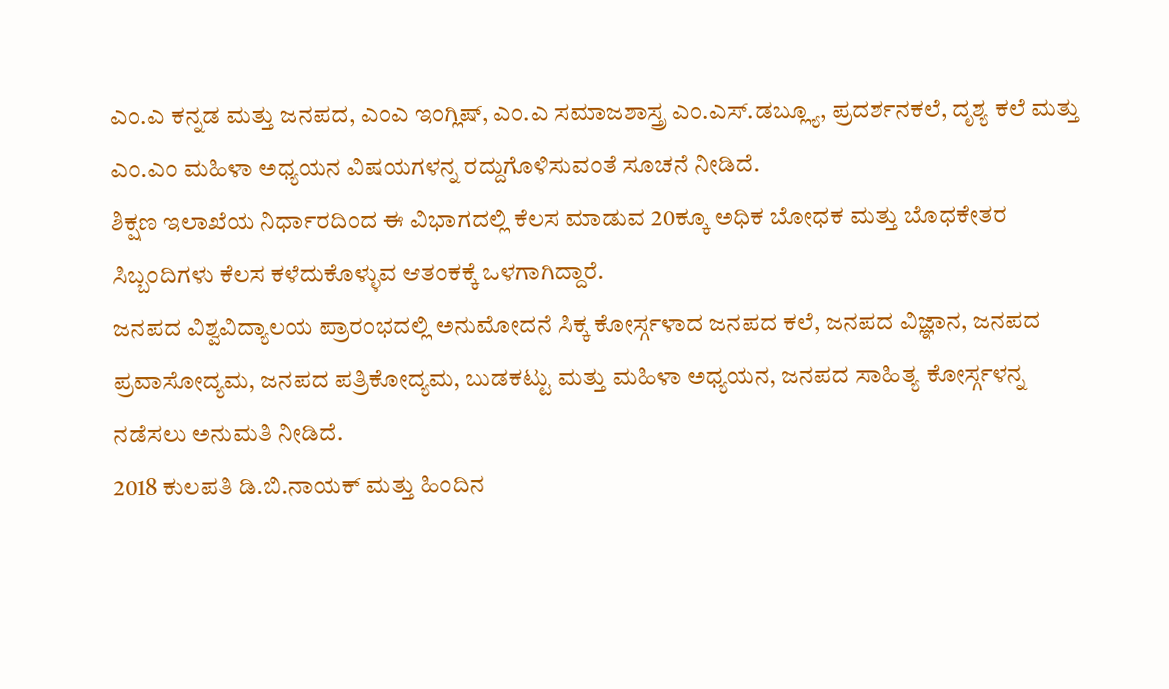ಎಂ.ಎ ಕನ್ನಡ ಮತ್ತು ಜನಪದ, ಎಂಎ ಇಂಗ್ಲಿಷ್, ಎಂ.ಎ ಸಮಾಜಶಾಸ್ತ್ರ ಎಂ.ಎಸ್.ಡಬ್ಲ್ಯೂ, ಪ್ರದರ್ಶನಕಲೆ, ದೃಶ್ಯ ಕಲೆ ಮತ್ತು ಎಂ.ಎಂ ಮಹಿಳಾ ಅಧ್ಯಯನ ವಿಷಯಗಳನ್ನ ರದ್ದುಗೊಳಿಸುವಂತೆ ಸೂಚನೆ ನೀಡಿದೆ.
ಶಿಕ್ಷಣ ಇಲಾಖೆಯ ನಿರ್ಧಾರದಿಂದ ಈ ವಿಭಾಗದಲ್ಲಿ ಕೆಲಸ ಮಾಡುವ 20ಕ್ಕೂ ಅಧಿಕ ಬೋಧಕ ಮತ್ತು ಬೊಧಕೇತರ ಸಿಬ್ಬಂದಿಗಳು ಕೆಲಸ ಕಳೆದುಕೊಳ್ಳುವ ಆತಂಕಕ್ಕೆ ಒಳಗಾಗಿದ್ದಾರೆ.
ಜನಪದ ವಿಶ್ವವಿದ್ಯಾಲಯ ಪ್ರಾರಂಭದಲ್ಲಿ ಅನುಮೋದನೆ ಸಿಕ್ಕ ಕೋರ್ಸ್ಗಳಾದ ಜನಪದ ಕಲೆ, ಜನಪದ ವಿಜ್ಞಾನ, ಜನಪದ ಪ್ರವಾಸೋದ್ಯಮ, ಜನಪದ ಪತ್ರಿಕೋದ್ಯಮ, ಬುಡಕಟ್ಟು ಮತ್ತು ಮಹಿಳಾ ಅಧ್ಯಯನ, ಜನಪದ ಸಾಹಿತ್ಯ ಕೋರ್ಸ್ಗಳನ್ನ ನಡೆಸಲು ಅನುಮತಿ ನೀಡಿದೆ.
2018 ಕುಲಪತಿ ಡಿ.ಬಿ.ನಾಯಕ್ ಮತ್ತು ಹಿಂದಿನ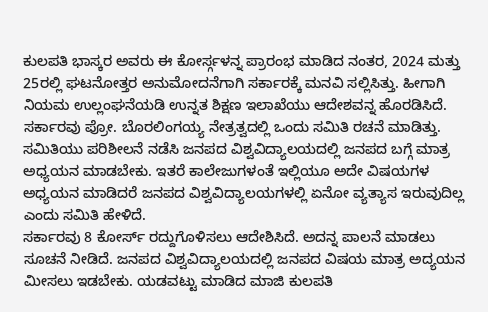ಕುಲಪತಿ ಭಾಸ್ಕರ ಅವರು ಈ ಕೋರ್ಸ್ಗಳನ್ನ ಪ್ರಾರಂಭ ಮಾಡಿದ ನಂತರ, 2024 ಮತ್ತು 25ರಲ್ಲಿ ಘಟನೋತ್ತರ ಅನುಮೋದನೆಗಾಗಿ ಸರ್ಕಾರಕ್ಕೆ ಮನವಿ ಸಲ್ಲಿಸಿತ್ತು. ಹೀಗಾಗಿ ನಿಯಮ ಉಲ್ಲಂಘನೆಯಡಿ ಉನ್ನತ ಶಿಕ್ಷಣ ಇಲಾಖೆಯು ಆದೇಶವನ್ನ ಹೊರಡಿಸಿದೆ. ಸರ್ಕಾರವು ಪ್ರೋ. ಬೊರಲಿಂಗಯ್ಯ ನೇತ್ರತ್ವದಲ್ಲಿ ಒಂದು ಸಮಿತಿ ರಚನೆ ಮಾಡಿತ್ತು. ಸಮಿತಿಯು ಪರಿಶೀಲನೆ ನಡೆಸಿ ಜನಪದ ವಿಶ್ವವಿದ್ಯಾಲಯದಲ್ಲಿ ಜನಪದ ಬಗ್ಗೆ ಮಾತ್ರ ಅಧ್ಯಯನ ಮಾಡಬೇಕು. ಇತರೆ ಕಾಲೇಜುಗಳಂತೆ ಇಲ್ಲಿಯೂ ಅದೇ ವಿಷಯಗಳ ಅಧ್ಯಯನ ಮಾಡಿದರೆ ಜನಪದ ವಿಶ್ವವಿದ್ಯಾಲಯಗಳಲ್ಲಿ ಏನೋ ವ್ಯತ್ಯಾಸ ಇರುವುದಿಲ್ಲ ಎಂದು ಸಮಿತಿ ಹೇಳಿದೆ.
ಸರ್ಕಾರವು 8 ಕೋರ್ಸ್ ರದ್ದುಗೊಳಿಸಲು ಆದೇಶಿಸಿದೆ. ಅದನ್ನ ಪಾಲನೆ ಮಾಡಲು ಸೂಚನೆ ನೀಡಿದೆ. ಜನಪದ ವಿಶ್ವವಿದ್ಯಾಲಯದಲ್ಲಿ ಜನಪದ ವಿಷಯ ಮಾತ್ರ ಅದ್ಯಯನ ಮೀಸಲು ಇಡಬೇಕು. ಯಡವಟ್ಟು ಮಾಡಿದ ಮಾಜಿ ಕುಲಪತಿ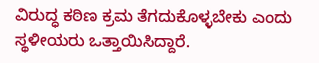ವಿರುದ್ಧ ಕಠಿಣ ಕ್ರಮ ತೆಗದುಕೊಳ್ಳಬೇಕು ಎಂದು ಸ್ಥಳೀಯರು ಒತ್ತಾಯಿಸಿದ್ದಾರೆ.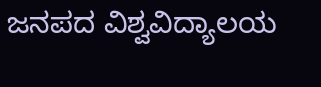ಜನಪದ ವಿಶ್ವವಿದ್ಯಾಲಯ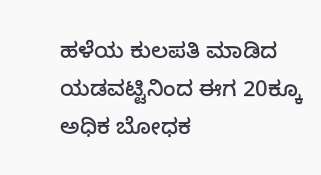ಹಳೆಯ ಕುಲಪತಿ ಮಾಡಿದ ಯಡವಟ್ಟಿನಿಂದ ಈಗ 20ಕ್ಕೂ ಅಧಿಕ ಬೋಧಕ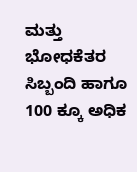ಮತ್ತು ಭೋಧಕೆತರ ಸಿಬ್ಬಂದಿ ಹಾಗೂ 100 ಕ್ಕೂ ಅಧಿಕ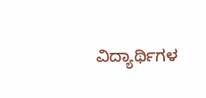ವಿದ್ಯಾರ್ಥಿಗಳ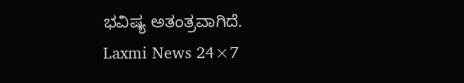ಭವಿಷ್ಯ ಅತಂತ್ರವಾಗಿದೆ.
Laxmi News 24×7